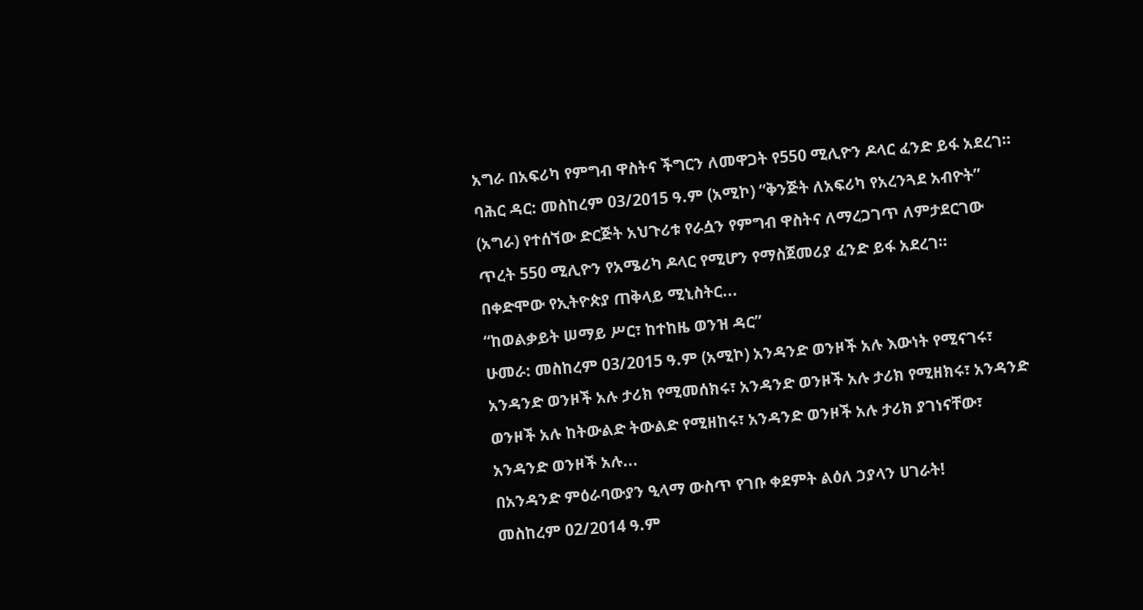አግራ በአፍሪካ የምግብ ዋስትና ችግርን ለመዋጋት የ550 ሚሊዮን ዶላር ፈንድ ይፋ አደረገ።
ባሕር ዳር: መስከረም 03/2015 ዓ.ም (አሚኮ) “ቅንጅት ለአፍሪካ የአረንጓደ አብዮት” (አግራ) የተሰኘው ድርጅት አህጉሪቱ የራሷን የምግብ ዋስትና ለማረጋገጥ ለምታደርገው ጥረት 550 ሚሊዮን የአሜሪካ ዶላር የሚሆን የማስጀመሪያ ፈንድ ይፋ አደረገ።
በቀድሞው የኢትዮጵያ ጠቅላይ ሚኒስትር...
“ከወልቃይት ሠማይ ሥር፣ ከተከዜ ወንዝ ዳር”
ሁመራ: መስከረም 03/2015 ዓ.ም (አሚኮ) አንዳንድ ወንዞች አሉ እውነት የሚናገሩ፣ አንዳንድ ወንዞች አሉ ታሪክ የሚመሰክሩ፣ አንዳንድ ወንዞች አሉ ታሪክ የሚዘክሩ፣ አንዳንድ ወንዞች አሉ ከትውልድ ትውልድ የሚዘከሩ፣ አንዳንድ ወንዞች አሉ ታሪክ ያገነናቸው፣ አንዳንድ ወንዞች አሉ...
በአንዳንድ ምዕራባውያን ዒላማ ውስጥ የገቡ ቀደምት ልዕለ ኃያላን ሀገራት!
መስከረም 02/2014 ዓ.ም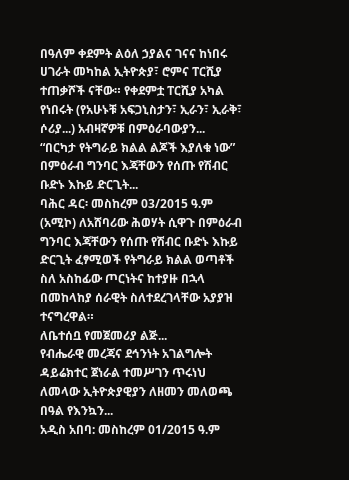በዓለም ቀደምት ልዕለ ኃያልና ገናና ከነበሩ ሀገራት መካከል ኢትዮጵያ፣ ሮምና ፐርሺያ ተጠቃሾች ናቸው። የቀደምቷ ፐርሺያ አካል የነበሩት (የአሁኑቹ አፍጋኒስታን፣ ኢራን፣ ኢራቅ፣ ሶሪያ...) አብዛኛዎቹ በምዕራባውያን...
“በርካታ የትግራይ ክልል ልጆች እያለቁ ነው” በምዕራብ ግንባር እጃቸውን የሰጡ የሽብር ቡድኑ እኩይ ድርጊት...
ባሕር ዳር፡ መስከረም 03/2015 ዓ.ም (አሚኮ) ለአሸባሪው ሕወሃት ሲዋጉ በምዕራብ ግንባር እጃቸውን የሰጡ የሽብር ቡድኑ እኩይ ድርጊት ፈፃሚወች የትግራይ ክልል ወጣቶች ስለ አስከፊው ጦርነትና ከተያዙ በኋላ በመከላከያ ሰራዊት ስለተደረገላቸው አያያዝ ተናግረዋል።
ለቤተሰቧ የመጀመሪያ ልጅ...
የብሔራዊ መረጃና ደኅንነት አገልግሎት ዳይሬክተር ጀነራል ተመሥገን ጥሩነህ ለመላው ኢትዮጵያዊያን ለዘመን መለወጫ በዓል የእንኳን...
አዲስ አበባ: መስከረም 01/2015 ዓ.ም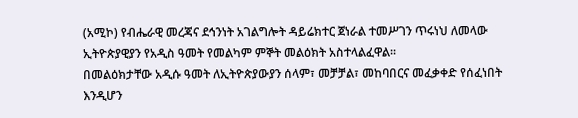(አሚኮ) የብሔራዊ መረጃና ደኅንነት አገልግሎት ዳይሬክተር ጀነራል ተመሥገን ጥሩነህ ለመላው ኢትዮጵያዊያን የአዲስ ዓመት የመልካም ምኞት መልዕክት አስተላልፈዋል፡፡
በመልዕክታቸው አዲሱ ዓመት ለኢትዮጵያውያን ሰላም፣ መቻቻል፣ መከባበርና መፈቃቀድ የሰፈነበት እንዲሆን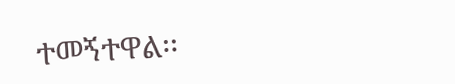ተመኝተዋል፡፡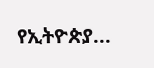የኢትዮጵያ...